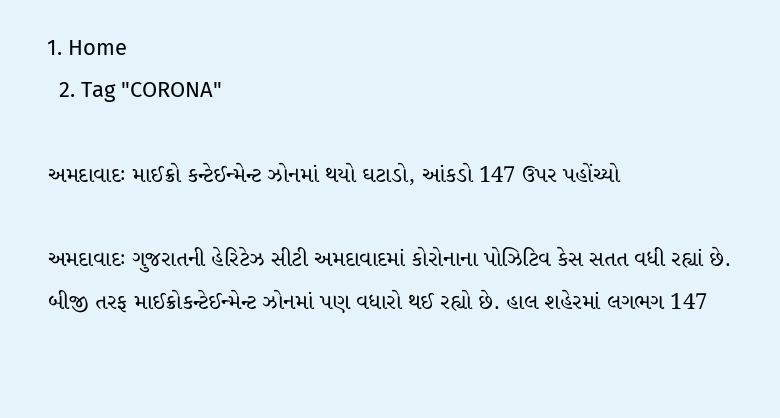1. Home
  2. Tag "CORONA"

અમદાવાદઃ માઈક્રો કન્ટેઈન્મેન્ટ ઝોનમાં થયો ઘટાડો, આંકડો 147 ઉપર પહોંચ્યો

અમદાવાદઃ ગુજરાતની હેરિટેઝ સીટી અમદાવાદમાં કોરોનાના પોઝિટિવ કેસ સતત વધી રહ્યાં છે. બીજી તરફ માઈક્રોકન્ટેઈન્મેન્ટ ઝોનમાં પણ વધારો થઈ રહ્યો છે. હાલ શહેરમાં લગભગ 147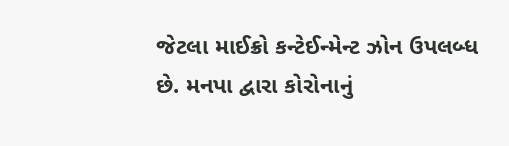જેટલા માઈક્રો કન્ટેઈન્મેન્ટ ઝોન ઉપલબ્ધ છે. મનપા દ્વારા કોરોનાનું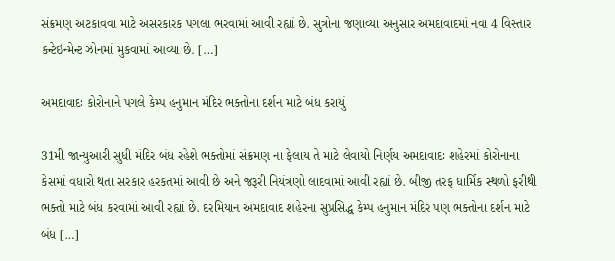સંક્રમણ અટકાવવા માટે અસરકારક પગલા ભરવામાં આવી રહ્યાં છે. સુત્રોના જણાવ્યા અનુસાર અમદાવાદમાં નવા 4 વિસ્તાર કન્ટેઇન્મેન્ટ ઝોનમાં મુકવામાં આવ્યા છે. […]

અમદાવાદઃ કોરોનાને પગલે કેમ્પ હનુમાન મંદિર ભક્તોના દર્શન માટે બંધ કરાયું

31મી જાન્યુઆરી સુધી મંદિર બંધ રહેશે ભક્તોમાં સંક્રમણ ના ફેલાય તે માટે લેવાયો નિર્ણય અમદાવાદઃ શહેરમાં કોરોનાના કેસમાં વધારો થતા સરકાર હરકતમાં આવી છે અને જરૂરી નિયંત્રણો લાદવામાં આવી રહ્યાં છે. બીજી તરફ ધાર્મિક સ્થળો ફરીથી ભક્તો માટે બંધ કરવામાં આવી રહ્યાં છે. દરમિયાન અમદાવાદ શહેરના સુપ્રસિદ્ધ કેમ્પ હનુમાન મંદિર પણ ભક્તોના દર્શન માટે બંધ […]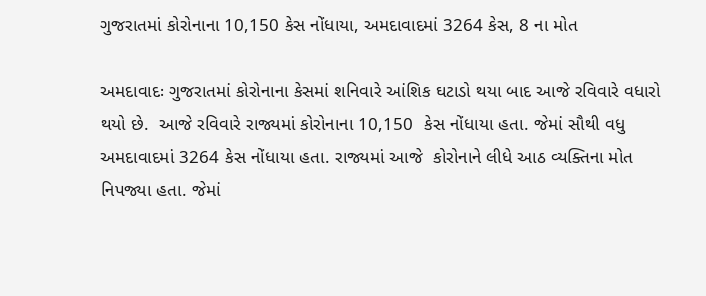ગુજરાતમાં કોરોનાના 10,150 કેસ નોંધાયા, અમદાવાદમાં 3264 કેસ, 8 ના મોત

અમદાવાદઃ ગુજરાતમાં કોરોનાના કેસમાં શનિવારે આંશિક ઘટાડો થયા બાદ આજે રવિવારે વધારો થયો છે.  આજે રવિવારે રાજ્યમાં કોરોનાના 10,150  કેસ નોંધાયા હતા. જેમાં સૌથી વધુ અમદાવાદમાં 3264 કેસ નોંધાયા હતા. રાજ્યમાં આજે  કોરોનાને લીધે આઠ વ્યક્તિના મોત નિપજ્યા હતા. જેમાં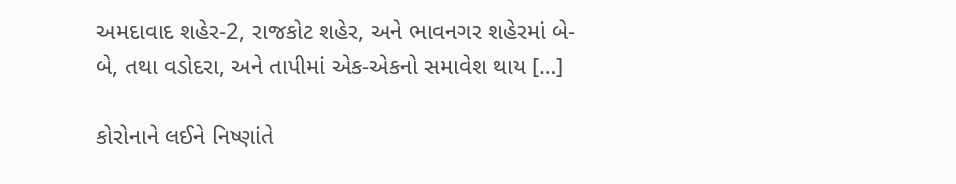અમદાવાદ શહેર-2, રાજકોટ શહેર, અને ભાવનગર શહેરમાં બે-બે, તથા વડોદરા, અને તાપીમાં એક-એકનો સમાવેશ થાય […]

કોરોનાને લઈને નિષ્ણાંતે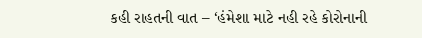કહી રાહતની વાત – ‘હંમેશા માટે નહી રહે કોરોનાની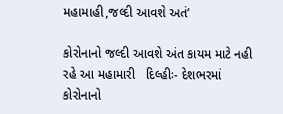મહામાહી,જલ્દી આવશે અતં’

કોરોનાનો જલ્દી આવશે અંત કાયમ માટે નહી રહે આ મહામારી   દિલ્હીઃ- દેશભરમાં કોરોનાનો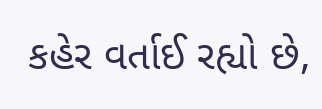કહેર વર્તાઈ રહ્યો છે,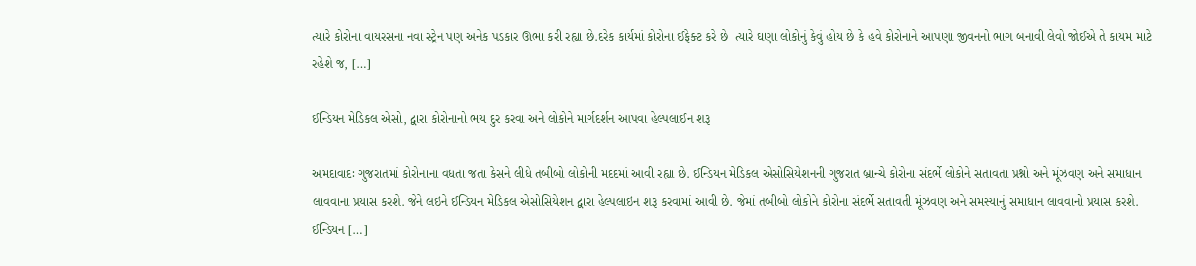ત્યારે કોરોના વાયરસના નવા સ્ટ્રેન પણ અનેક પડકાર ઊભા કરી રહ્યા છે.દરેક કાર્યમાં કોરોના ઈફેક્ટ કરે છે  ત્યારે ઘણા લોકોનું કેવું હોય છે કે હવે કોરોનાને આપણા જીવનનો ભાગ બનાવી લેવો જોઈએ તે કાયમ માટે રહેશે જ, […]

ઈન્ડિયન મેડિકલ એસો, દ્વારા કોરોનાનો ભય દુર કરવા અને લોકોને માર્ગદર્શન આપવા હેલ્પલાઈન શરૂ

અમદાવાદઃ ગુજરાતમાં કોરોનાના વધતા જતા કેસને લીધે તબીબો લોકોની મદદમાં આવી રહ્યા છે. ઈન્ડિયન મેડિકલ એસોસિયેશનની ગુજરાત બ્રાન્ચે કોરોના સંદર્ભે લોકોને સતાવતા પ્રશ્નો અને મૂંઝવણ અને સમાધાન લાવવાના પ્રયાસ કરશે. જેને લઇને ઈન્ડિયન મેડિકલ એસોસિયેશન દ્વારા હેલ્પલાઇન શરૂ કરવામાં આવી છે. જેમાં તબીબો લોકોને કોરોના સંદર્ભે સતાવતી મૂંઝવણ અને સમસ્યાનું સમાધાન લાવવાનો પ્રયાસ કરશે. ઈન્ડિયન […]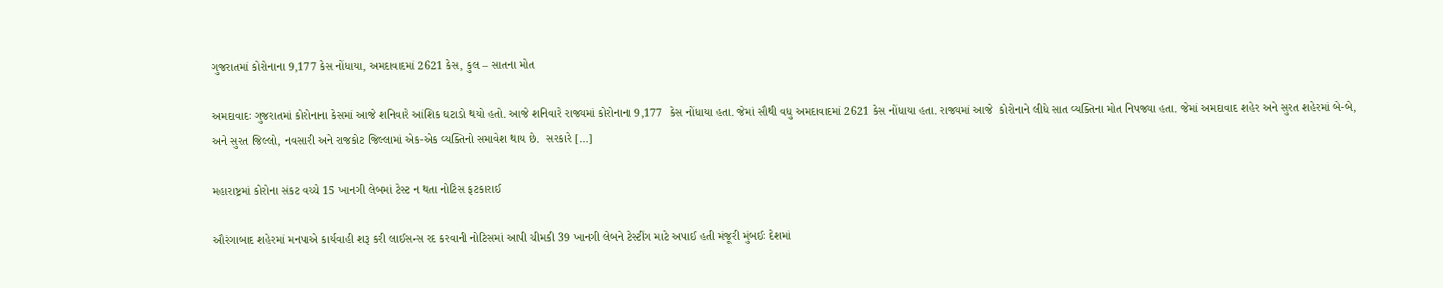ગુજરાતમાં કોરોનાના 9,177 કેસ નોંધાયા, અમદાવાદમાં 2621 કેસ, કુલ – સાતના મોત

અમદાવાદઃ ગુજરાતમાં કોરોનાના કેસમાં આજે શનિવારે આંશિક ઘટાડો થયો હતો. આજે શનિવારે રાજ્યમાં કોરોનાના 9,177  કેસ નોંધાયા હતા. જેમાં સૌથી વધુ અમદાવાદમાં 2621 કેસ નોંધાયા હતા. રાજ્યમાં આજે  કોરોનાને લીધે સાત વ્યક્તિના મોત નિપજ્યા હતા. જેમાં અમદાવાદ શહેર અને સુરત શહેરમાં બે-બે, અને સુરત જિલ્લો, નવસારી અને રાજકોટ જિલ્લામાં એક-એક વ્યક્તિનો સમાવેશ થાય છે.  સરકારે […]

મહારાષ્ટ્રમાં કોરોના સંકટ વચ્ચે 15 ખાનગી લેબમાં ટેસ્ટ ન થતા નોટિસ ફટકારાઈ

ઔરંગાબાદ શહેરમાં મનપાએ કાર્યવાહી શરૂ કરી લાઈસન્સ રદ કરવાની નોટિસમાં આપી ચીમકી 39 ખાનગી લેબને ટેસ્ટીંગ માટે અપાઈ હતી મંજૂરી મુંબઈઃ દેશમાં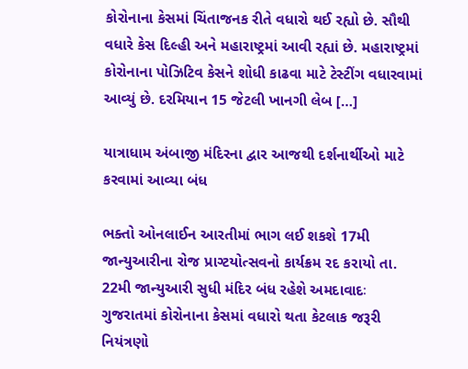કોરોનાના કેસમાં ચિંતાજનક રીતે વધારો થઈ રહ્યો છે. સૌથી વધારે કેસ દિલ્હી અને મહારાષ્ટ્રમાં આવી રહ્યાં છે. મહારાષ્ટ્રમાં કોરોનાના પોઝિટિવ કેસને શોધી કાઢવા માટે ટેસ્ટીંગ વધારવામાં આવ્યું છે. દરમિયાન 15 જેટલી ખાનગી લેબ […]

યાત્રાધામ અંબાજી મંદિરના દ્વાર આજથી દર્શનાર્થીઓ માટે કરવામાં આવ્યા બંધ

ભક્તો ઓનલાઈન આરતીમાં ભાગ લઈ શકશે 17મી જાન્યુઆરીના રોજ પ્રાગ્ટયોત્સવનો કાર્યક્રમ રદ કરાયો તા. 22મી જાન્યુઆરી સુધી મંદિર બંધ રહેશે અમદાવાદઃ ગુજરાતમાં કોરોનાના કેસમાં વધારો થતા કેટલાક જરૂરી નિયંત્રણો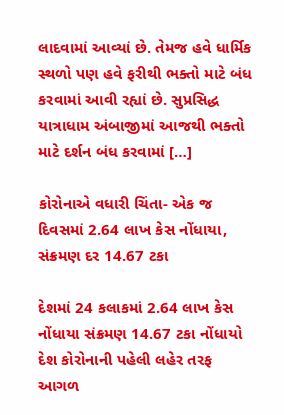લાદવામાં આવ્યાં છે. તેમજ હવે ધાર્મિક સ્થળો પણ હવે ફરીથી ભક્તો માટે બંધ કરવામાં આવી રહ્યાં છે. સુપ્રસિદ્ધ યાત્રાધામ અંબાજીમાં આજથી ભક્તો માટે દર્શન બંધ કરવામાં […]

કોરોનાએ વધારી ચિંતા- એક જ દિવસમાં 2.64 લાખ કેસ નોંધાયા, સંક્રમણ દર 14.67 ટકા

દેશમાં 24 કલાકમાં 2.64 લાખ કેસ નોંધાયા સંક્રમણ 14.67 ટકા નોંધાયો દેશ કોરોનાની પહેલી લહેર તરફ આગળ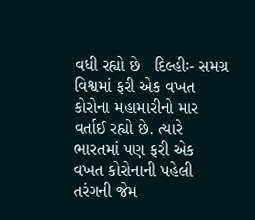વધી રહ્યો છે   દિલ્હીઃ- સમગ્ર વિશ્વમાં ફરી એક વખત કોરોના મહામારીનો માર વર્તાઈ રહ્યો છે. ત્યારે ભારતમાં પણ ફરી એક વખત કોરોનાની પહેલી તરંગની જેમ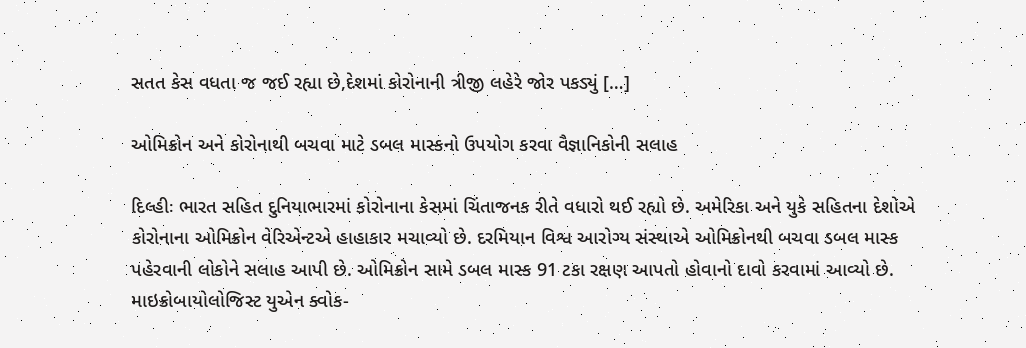સતત કેસ વધતા જ જઈ રહ્યા છે,દેશમાં કોરોનાની ત્રીજી લહેરે જોર પકડ્યું […]

ઓમિક્રોન અને કોરોનાથી બચવા માટે ડબલ માસ્કનો ઉપયોગ કરવા વૈજ્ઞાનિકોની સલાહ

દિલ્હીઃ ભારત સહિત દુનિયાભારમાં કોરોનાના કેસમાં ચિંતાજનક રીતે વધારો થઈ રહ્યો છે. અમેરિકા અને યુકે સહિતના દેશોએ કોરોનાના ઓમિક્રોન વેરિએન્ટએ હાહાકાર મચાવ્યો છે. દરમિયાન વિશ્વ આરોગ્ય સંસ્થાએ ઓમિક્રોનથી બચવા ડબલ માસ્ક પહેરવાની લોકોને સલાહ આપી છે. ઓમિક્રોન સામે ડબલ માસ્ક 91 ટકા રક્ષણ આપતો હોવાનો દાવો કરવામાં આવ્યો છે. માઇક્રોબાયોલોજિસ્ટ યુએન ક્વોક-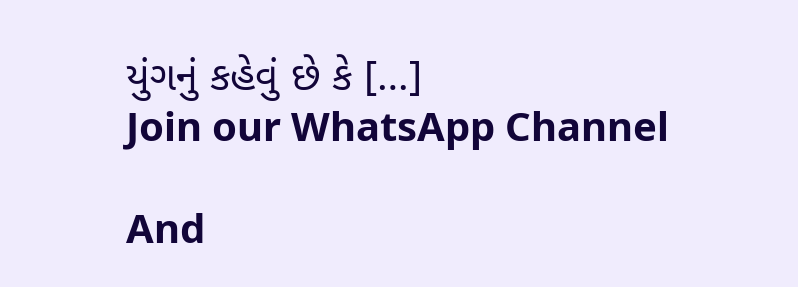યુંગનું કહેવું છે કે […]
Join our WhatsApp Channel

And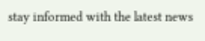stay informed with the latest news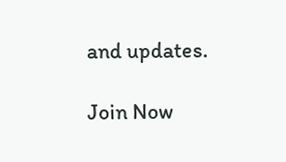and updates.

Join Now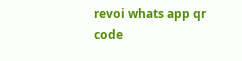revoi whats app qr code